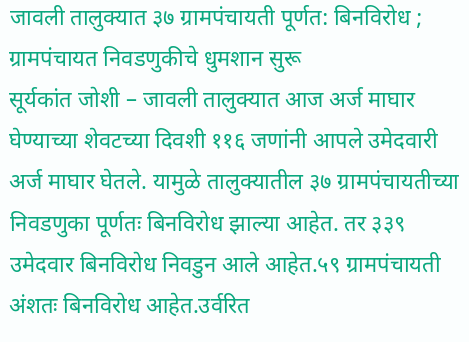जावली तालुक्यात ३७ ग्रामपंचायती पूर्णत: बिनविरोध ; ग्रामपंचायत निवडणुकीचे धुमशान सुरू
सूर्यकांत जोशी – जावली तालुक्यात आज अर्ज माघार घेण्याच्या शेवटच्या दिवशी ११६ जणांनी आपले उमेदवारी अर्ज माघार घेतले. यामुळे तालुक्यातील ३७ ग्रामपंचायतीच्या निवडणुका पूर्णतः बिनविरोध झाल्या आहेत. तर ३३९ उमेदवार बिनविरोध निवडुन आले आहेत.५९ ग्रामपंचायती अंशतः बिनविरोध आहेत.उर्वरित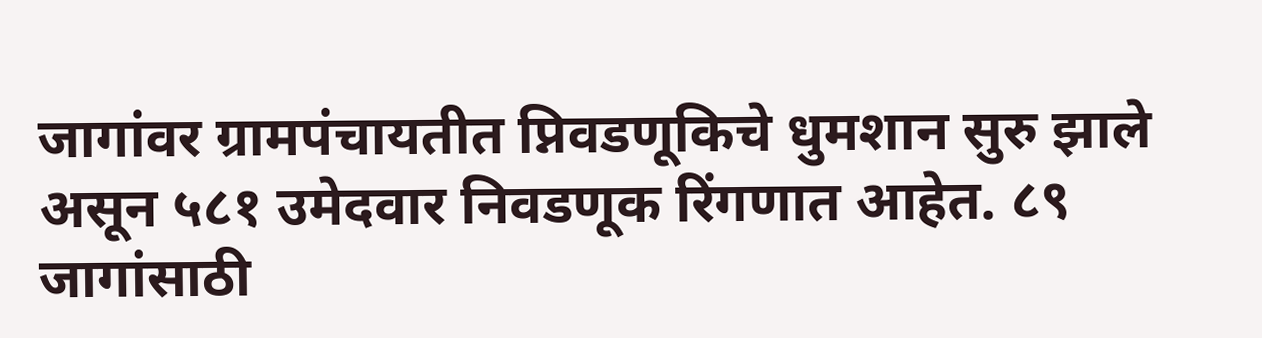जागांवर ग्रामपंचायतीत प्निवडणूकिचे धुमशान सुरु झाले असून ५८१ उमेदवार निवडणूक रिंगणात आहेत. ८९ जागांसाठी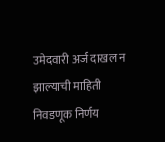उमेदवारी अर्ज दाखल न झाल्याची माहिती निवडणूक निर्णय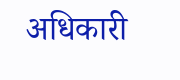अधिकारी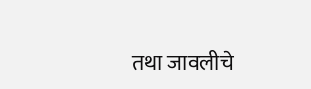तथा जावलीचे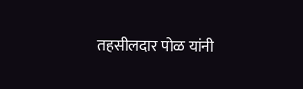तहसीलदार पोळ यांनी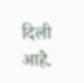दिली आहे.